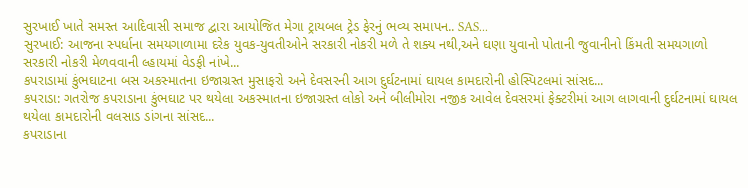સુરખાઈ ખાતે સમસ્ત આદિવાસી સમાજ દ્વારા આયોજિત મેગા ટ્રાયબલ ટ્રેડ ફેરનું ભવ્ય સમાપન.. SAS...
સુરખાઈ: આજના સ્પર્ધાના સમયગાળામા દરેક યુવક-યુવતીઓને સરકારી નોકરી મળે તે શક્ય નથી,અને ઘણા યુવાનો પોતાની જુવાનીનો કિંમતી સમયગાળો સરકારી નોકરી મેળવવાની લ્હાયમાં વેડફી નાંખે...
કપરાડામાં કુંભઘાટના બસ અકસ્માતના ઇજાગ્રસ્ત મુસાફરો અને દેવસરની આગ દુર્ઘટનામાં ઘાયલ કામદારોની હોસ્પિટલમાં સાંસદ...
કપરાડા: ગતરોજ કપરાડાના કુંભઘાટ પર થયેલા અકસ્માતના ઇજાગ્રસ્ત લોકો અને બીલીમોરા નજીક આવેલ દેવસરમાં ફેક્ટરીમાં આગ લાગવાની દુર્ઘટનામાં ઘાયલ થયેલા કામદારોની વલસાડ ડાંગના સાંસદ...
કપરાડાના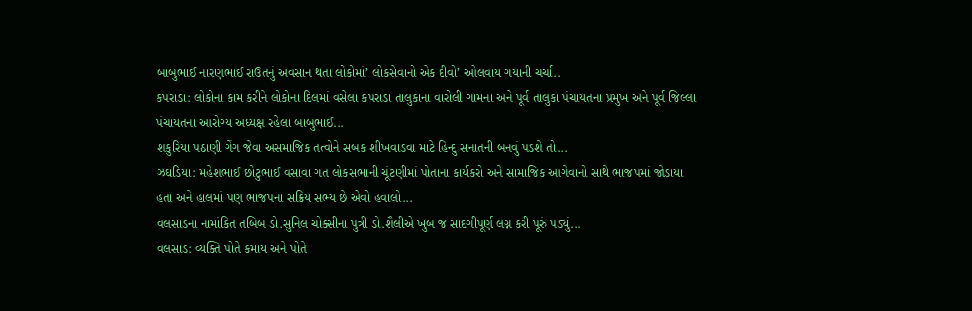બાબુભાઈ નારણભાઈ રાઉતનું અવસાન થતા લોકોમાં’ લોકસેવાનો એક દીવો’ ઓલવાય ગયાની ચર્ચા..
કપરાડા: લોકોના કામ કરીને લોકોના દિલમાં વસેલા કપરાડા તાલુકાના વારોલી ગામના અને પૂર્વ તાલુકા પંચાયતના પ્રમુખ અને પૂર્વ જિલ્લા પંચાયતના આરોગ્ય અધ્યક્ષ રહેલા બાબુભાઈ...
શકુરિયા પઠાણી ગેંગ જેવા અસમાજિક તત્વોને સબક શીખવાડવા માટે હિન્દુ સનાતની બનવું પડશે તો...
ઝઘડિયા: મહેશભાઈ છોટુભાઈ વસાવા ગત લોકસભાની ચૂંટણીમાં પોતાના કાર્યકરો અને સામાજિક આગેવાનો સાથે ભાજપમાં જોડાયા હતા અને હાલમાં પણ ભાજપના સક્રિય સભ્ય છે એવો હવાલો...
વલસાડના નામાંકિત તબિબ ડો.સુનિલ ચોક્સીના પુત્રી ડો.શૈલીએ ખુબ જ સાદગીપૂર્ણ લગ્ન કરી પૂરું પડ્યું...
વલસાડ: વ્યક્તિ પોતે કમાય અને પોતે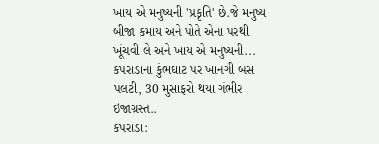ખાય એ મનુષ્યની 'પ્રકૃતિ' છે.જે મનુષ્ય બીજા કમાય અને પોતે એના પરથી ખૂંચવી લે અને ખાય એ મનુષ્યની...
કપરાડાના કુંભઘાટ પર ખાનગી બસ પલટી, 30 મુસાફરો થયા ગંભીર ઇજાગ્રસ્ત..
કપરાડા: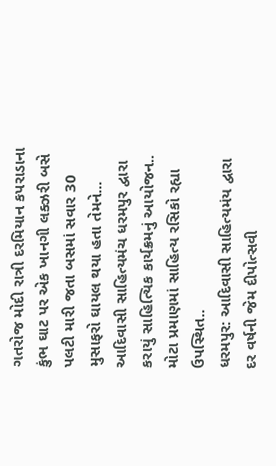ગતરોજ મોદી રાત્રી દરમિયાન કપરાડાના કુંભ ઘાટ પર એક ખાનગી લક્ઝરી બસે પલટી મારી જતા બસમાં સવાર 30 મુસાફરો ઘાયલ થયા હતા તેમને...
આદિવાસી સાહિત્યમંચ ધરમપુર દ્વારા કરાયું સાહિત્યિક કાર્યક્રમનું આયોજન.. મોટા પ્રમાણમાં સાહિત્ય રસિકો રહ્યા ઉપસ્થિત..
ધરમપુર: આદિવાસી સાહિત્યમંય દ્વારા દર વર્ષની જેમ દીપોત્સવી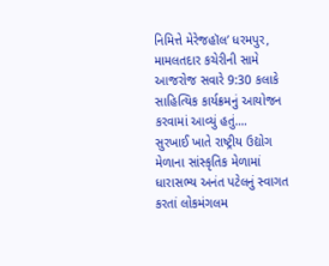નિમિત્તે મેરેજહૉલ’ ધરમપુર, મામલતદાર કચેરીની સામે આજરોજ સવારે 9:30 કલાકે સાહિત્યિક કાર્યક્રમનું આયોજન કરવામાં આવ્યું હતું....
સુરખાઈ ખાતે રાષ્ટ્રીય ઉદ્યોગ મેળાના સાંસ્કૃતિક મેળામાં ધારાસભ્ય અનંત પટેલનું સ્વાગત કરતાં લોકમંગલમ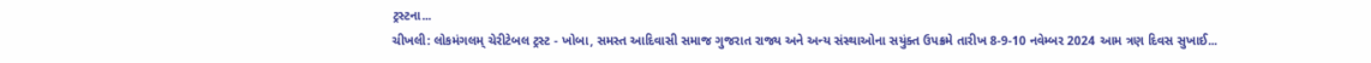ટ્રસ્ટના...
ચીખલી: લોકમંગલમ્ ચેરીટેબલ ટ્રસ્ટ - ખોબા, સમસ્ત આદિવાસી સમાજ ગુજરાત રાજ્ય અને અન્ય સંસ્થાઓના સયુંક્ત ઉપક્રમે તારીખ 8-9-10 નવેમ્બર 2024 આમ ત્રણ દિવસ સુખાઈ...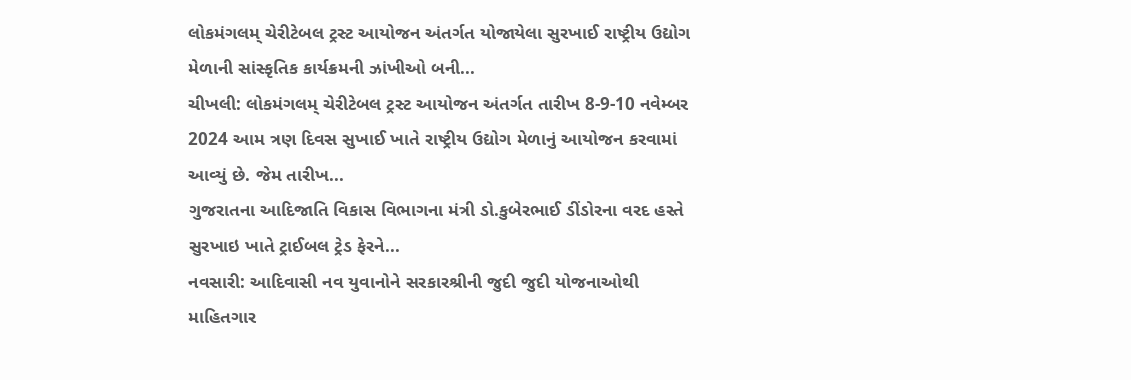લોકમંગલમ્ ચેરીટેબલ ટ્રસ્ટ આયોજન અંતર્ગત યોજાયેલા સુરખાઈ રાષ્ટ્રીય ઉદ્યોગ મેળાની સાંસ્કૃતિક કાર્યક્રમની ઝાંખીઓ બની...
ચીખલી: લોકમંગલમ્ ચેરીટેબલ ટ્રસ્ટ આયોજન અંતર્ગત તારીખ 8-9-10 નવેમ્બર 2024 આમ ત્રણ દિવસ સુખાઈ ખાતે રાષ્ટ્રીય ઉદ્યોગ મેળાનું આયોજન કરવામાં આવ્યું છે. જેમ તારીખ...
ગુજરાતના આદિજાતિ વિકાસ વિભાગના મંત્રી ડો.કુબેરભાઈ ડીંડોરના વરદ હસ્તે સુરખાઇ ખાતે ટ્રાઈબલ ટ્રેડ ફેરને...
નવસારી: આદિવાસી નવ યુવાનોને સરકારશ્રીની જુદી જુદી યોજનાઓથી માહિતગાર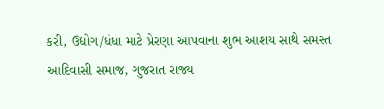કરી, ઉદ્યોગ/ધંધા માટે પ્રેરણા આપવાના શુભ આશય સાથે સમસ્ત આદિવાસી સમાજ, ગુજરાત રાજ્ય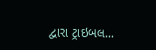દ્વારા ટ્રાઇબલ...